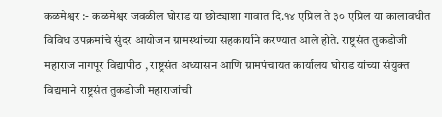कळमेश्वर :- कळमेश्वर जवळील घोराड या छोट्याशा गावात दि.१४ एप्रिल ते ३० एप्रिल या कालावधीत विविध उपक्रमांचे सुंदर आयोजन ग्रामस्थांच्या सहकार्याने करण्यात आले होते. राष्ट्रसंत तुकडोजी महाराज नागपूर विद्यापीठ , राष्ट्रसंत अध्यासन आणि ग्रामपंचायत कार्यालय घोराड यांच्या संयुक्त विद्यमाने राष्ट्रसंत तुकडोजी महाराजांची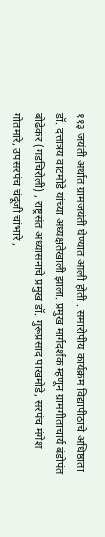११३ जयंती अर्थात ग्रामजयंती घेण्यात आली होती . समारोपीय कार्यक्रम विद्यापीठाचे अधिष्ठाता डॉ. दत्तात्रय वाटमोडे यांच्या अध्यक्षतेखाली झाला. प्रमुख मार्गदर्शक म्हणून ग्रामगीताचार्य बंडोपंत बोढेकर (गडचिरोली) , राष्ट्रसंत अध्यासनाचे प्रमुख डॉ. गुरूप्रसाद पाखमोडे, सरपंच मंगेश गोतमारे, उपसरपंच चंदूजी चांभारे ,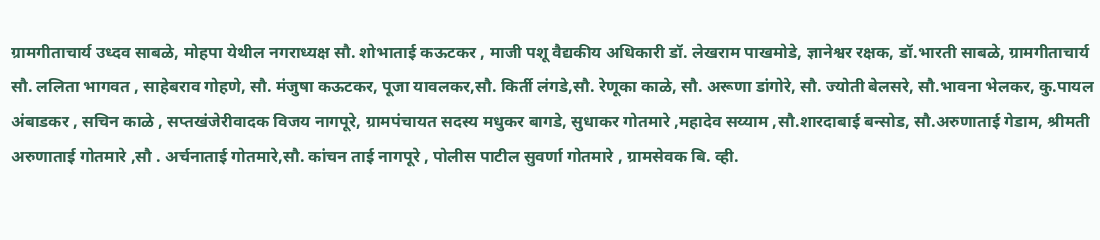ग्रामगीताचार्य उध्दव साबळे, मोहपा येथील नगराध्यक्ष सौ. शोभाताई कऊटकर , माजी पशू वैद्यकीय अधिकारी डॉ. लेखराम पाखमोडे, ज्ञानेश्वर रक्षक, डॉ.भारती साबळे, ग्रामगीताचार्य सौ. ललिता भागवत , साहेबराव गोहणे, सौ. मंजुषा कऊटकर, पूजा यावलकर,सौ. किर्ती लंगडे,सौ. रेणूका काळे, सौ. अरूणा डांगोरे, सौ. ज्योती बेलसरे, सौ.भावना भेलकर, कु.पायल अंबाडकर , सचिन काळे , सप्तखंजेरीवादक विजय नागपूरे, ग्रामपंचायत सदस्य मधुकर बागडे, सुधाकर गोतमारे ,महादेव सय्याम ,सौ.शारदाबाई बन्सोड, सौ.अरुणाताई गेडाम, श्रीमती अरुणाताई गोतमारे ,सौ . अर्चनाताई गोतमारे,सौ. कांचन ताई नागपूरे , पोलीस पाटील सुवर्णा गोतमारे , ग्रामसेवक बि. व्ही.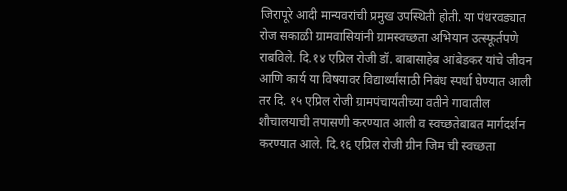जिरापूरे आदी मान्यवरांची प्रमुख उपस्थिती होती. या पंधरवड्यात रोज सकाळी ग्रामवासियांनी ग्रामस्वच्छता अभियान उत्स्फूर्तपणे राबविले. दि.१४ एप्रिल रोजी डॉ. बाबासाहेब आंबेडकर यांचे जीवन आणि कार्य या विषयावर विद्यार्थ्यांसाठी निबंध स्पर्धा घेण्यात आली तर दि. १५ एप्रिल रोजी ग्रामपंचायतीच्या वतीने गावातील शौचालयाची तपासणी करण्यात आली व स्वच्छतेबाबत मार्गदर्शन करण्यात आले. दि.१६ एप्रिल रोजी ग्रीन जिम ची स्वच्छता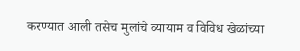करण्यात आली तसेच मुलांचे व्यायाम व विविध खेळांच्या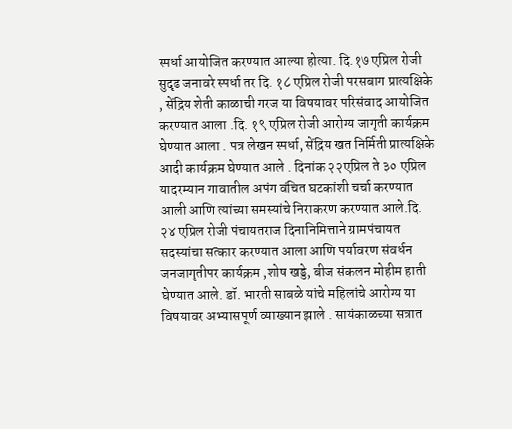स्पर्धा आयोजित करण्यात आल्या होत्या. दि.१७ एप्रिल रोजी सुदृढ जनावरे स्पर्धा तर दि. १८ एप्रिल रोजी परसबाग प्रात्यक्षिके , सेंद्रिय शेती काळाची गरज या विषयावर परिसंवाद आयोजित करण्यात आला .दि. १९ एप्रिल रोजी आरोग्य जागृती कार्यक्रम घेण्यात आला . पत्र लेखन स्पर्धा, सेंद्रिय खत निर्मिती प्रात्यक्षिके आदी कार्यक्रम घेण्यात आले . दिनांक २२एप्रिल ते ३० एप्रिल यादरम्यान गावातील अपंग वंचित घटकांशी चर्चा करण्यात आली आणि त्यांच्या समस्यांचे निराकरण करण्यात आले.दि. २४ एप्रिल रोजी पंचायतराज दिनानिमित्ताने ग्रामपंचायत सदस्यांचा सत्कार करण्यात आला आणि पर्यावरण संवर्धन जनजागृतीपर कार्यक्रम ,शोष खड्डे, बीज संकलन मोहीम हाती घेण्यात आले. डॉ. भारती साबळे यांचे महिलांचे आरोग्य या विषयावर अभ्यासपूर्ण व्याख्यान झाले . सायंकाळच्या सत्रात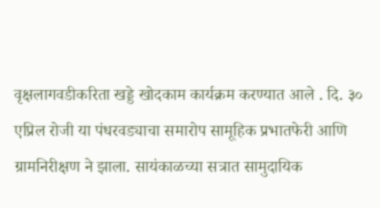वृक्षलागवडीकरिता खड्डे खोदकाम कार्यक्रम करण्यात आले . दि. ३० एप्रिल रोजी या पंधरवड्याचा समारोप सामूहिक प्रभातफेरी आणि ग्रामनिरीक्षण ने झाला. सायंकाळच्या सत्रात सामुदायिक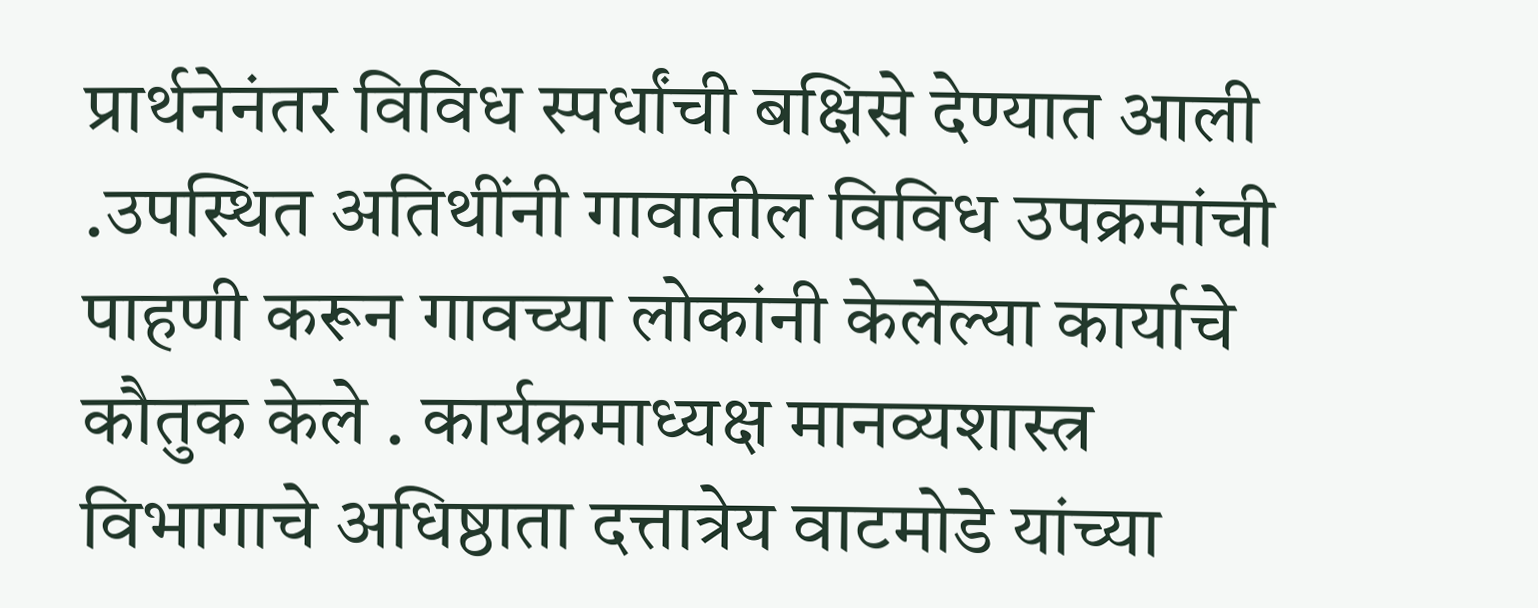प्रार्थनेनंतर विविध स्पर्धांची बक्षिसे देण्यात आली .उपस्थित अतिथींनी गावातील विविध उपक्रमांची पाहणी करून गावच्या लोकांनी केलेल्या कार्याचे कौतुक केले . कार्यक्रमाध्यक्ष मानव्यशास्त्र विभागाचे अधिष्ठाता दत्तात्रेय वाटमोडे यांच्या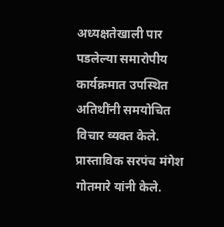अध्यक्षतेखाली पार पडलेल्या समारोपीय कार्यक्रमात उपस्थित अतिथींनी समयोचित विचार व्यक्त केले. प्रास्ताविक सरपंच मंगेश गोतमारे यांनी केले.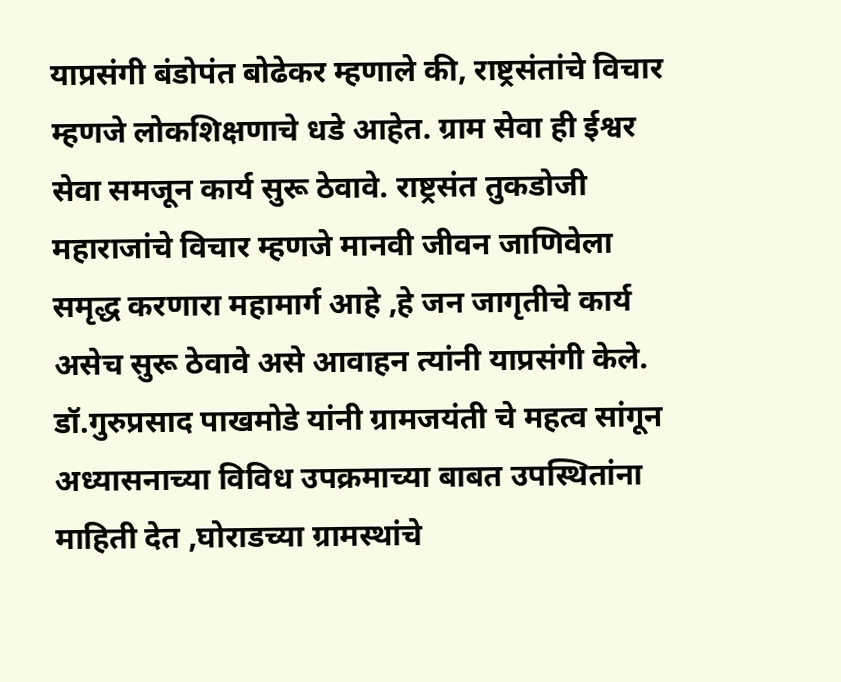याप्रसंगी बंडोपंत बोढेकर म्हणाले की, राष्ट्रसंतांचे विचार म्हणजे लोकशिक्षणाचे धडे आहेत. ग्राम सेवा ही ईश्वर सेवा समजून कार्य सुरू ठेवावे. राष्ट्रसंत तुकडोजी महाराजांचे विचार म्हणजे मानवी जीवन जाणिवेला समृद्ध करणारा महामार्ग आहे ,हे जन जागृतीचे कार्य असेच सुरू ठेवावे असे आवाहन त्यांनी याप्रसंगी केले. डॉ.गुरुप्रसाद पाखमोडे यांनी ग्रामजयंती चे महत्व सांगून अध्यासनाच्या विविध उपक्रमाच्या बाबत उपस्थितांना माहिती देत ,घोराडच्या ग्रामस्थांचे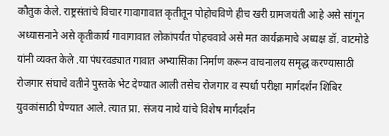कौतुक केले. राष्ट्रसंतांचे विचार गावागावात कृतीतून पोहोचविणे हीच खरी ग्रामजयंती आहे असे सांगून अध्यासनाने असे कृतीकार्य गावागावात लोकांपर्यंत पोहचवावे असे मत कार्यक्रमाचे अध्यक्ष डॉ. वाटमोडे यांनी व्यक्त केले .या पंधरवड्यात गावात अभ्यासिका निर्माण करून वाचनालय समृद्ध करण्यासाठी रोजगार संघाचे वतीने पुस्तके भेट देण्यात आली तसेच रोजगार व स्पर्धा परीक्षा मार्गदर्शन शिबिर युवकांसाठी घेण्यात आले. त्यात प्रा. संजय नाथे यांचे विशेष मार्गदर्शन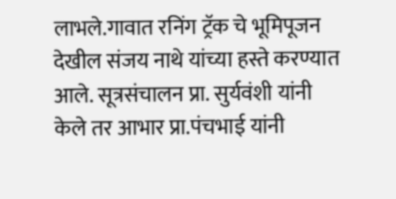लाभले.गावात रनिंग ट्रॅक चे भूमिपूजन देखील संजय नाथे यांच्या हस्ते करण्यात आले. सूत्रसंचालन प्रा. सुर्यवंशी यांनी केले तर आभार प्रा.पंचभाई यांनी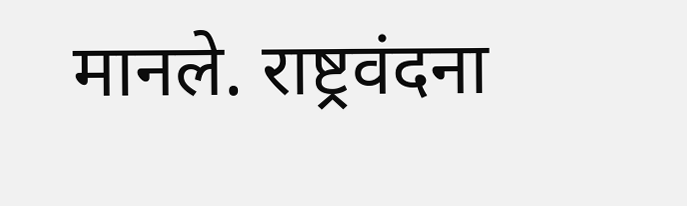मानले. राष्ट्रवंदना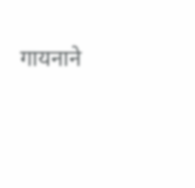गायनाने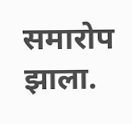समारोप झाला.